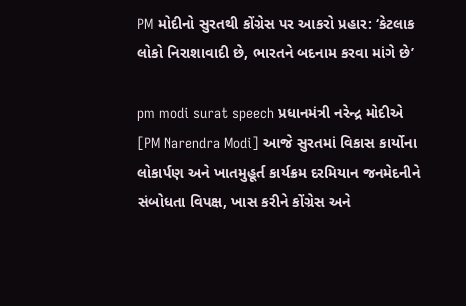PM મોદીનો સુરતથી કોંગ્રેસ પર આકરો પ્રહાર: ‘કેટલાક લોકો નિરાશાવાદી છે, ભારતને બદનામ કરવા માંગે છે’

pm modi surat speech પ્રધાનમંત્રી નરેન્દ્ર મોદીએ [PM Narendra Modi] આજે સુરતમાં વિકાસ કાર્યોના લોકાર્પણ અને ખાતમુહૂર્ત કાર્યક્રમ દરમિયાન જનમેદનીને સંબોધતા વિપક્ષ, ખાસ કરીને કોંગ્રેસ અને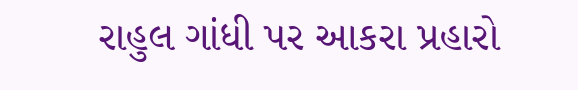રાહુલ ગાંધી પર આકરા પ્રહારો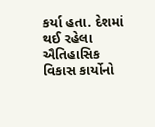કર્યા હતા. દેશમાં થઈ રહેલા ઐતિહાસિક વિકાસ કાર્યોનો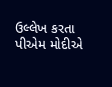ઉલ્લેખ કરતા પીએમ મોદીએ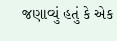જણાવ્યું હતું કે એક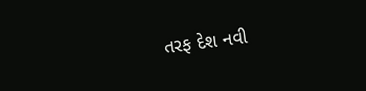તરફ દેશ નવી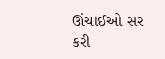ઊંચાઈઓ સર કરી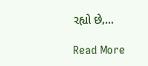રહ્યો છે,…

Read More